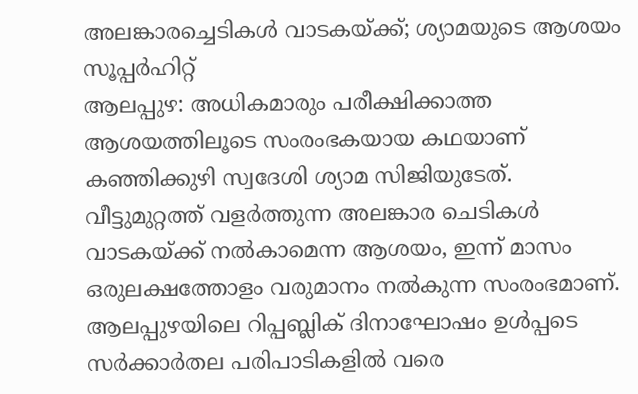അലങ്കാരച്ചെടികൾ വാടകയ്ക്ക്; ശ്യാമയുടെ ആശയം സൂപ്പർഹിറ്റ്
ആലപ്പുഴ: അധികമാരും പരീക്ഷിക്കാത്ത ആശയത്തിലൂടെ സംരംഭകയായ കഥയാണ് കഞ്ഞിക്കുഴി സ്വദേശി ശ്യാമ സിജിയുടേത്. വീട്ടുമുറ്റത്ത് വളർത്തുന്ന അലങ്കാര ചെടികൾ വാടകയ്ക്ക് നൽകാമെന്ന ആശയം, ഇന്ന് മാസം ഒരുലക്ഷത്തോളം വരുമാനം നൽകുന്ന സംരംഭമാണ്.
ആലപ്പുഴയിലെ റിപ്പബ്ലിക് ദിനാഘോഷം ഉൾപ്പടെ സർക്കാർതല പരിപാടികളിൽ വരെ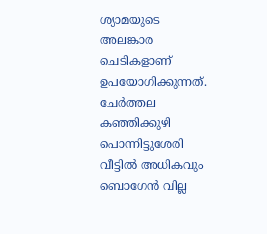ശ്യാമയുടെ അലങ്കാര ചെടികളാണ് ഉപയോഗിക്കുന്നത്. ചേർത്തല കഞ്ഞിക്കുഴി പൊന്നിട്ടുശേരി വീട്ടിൽ അധികവും ബൊഗേൻ വില്ല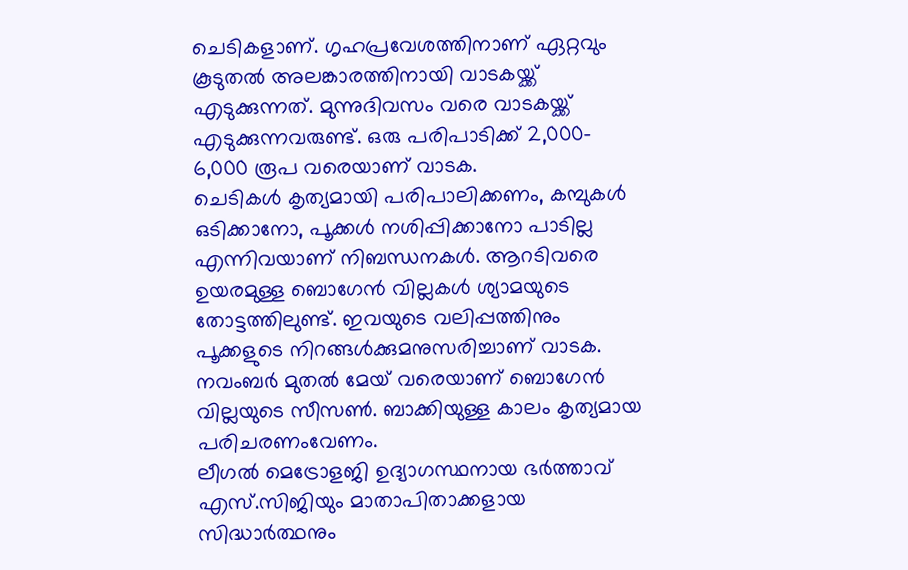ചെടികളാണ്. ഗൃഹപ്രവേശത്തിനാണ് ഏറ്റവും കൂടുതൽ അലങ്കാരത്തിനായി വാടകയ്ക്ക് എടുക്കുന്നത്. മുന്നുദിവസം വരെ വാടകയ്ക്ക് എടുക്കുന്നവരുണ്ട്. ഒരു പരിപാടിക്ക് 2,000- 6,000 രൂപ വരെയാണ് വാടക.
ചെടികൾ കൃത്യമായി പരിപാലിക്കണം, കമ്പുകൾ ഒടിക്കാനോ, പൂക്കൾ നശിപ്പിക്കാനോ പാടില്ല എന്നിവയാണ് നിബന്ധനകൾ. ആറടിവരെ ഉയരമുള്ള ബൊഗേൻ വില്ലകൾ ശ്യാമയുടെ തോട്ടത്തിലുണ്ട്. ഇവയുടെ വലിപ്പത്തിനും പൂക്കളുടെ നിറങ്ങൾക്കുമനുസരിച്ചാണ് വാടക. നവംബർ മുതൽ മേയ് വരെയാണ് ബൊഗേൻ വില്ലയുടെ സീസൺ. ബാക്കിയുള്ള കാലം കൃത്യമായ പരിചരണംവേണം.
ലീഗൽ മെട്രോളജി ഉദ്യാഗസ്ഥനായ ഭർത്താവ് എസ്.സിജിയും മാതാപിതാക്കളായ സിദ്ധാർത്ഥനും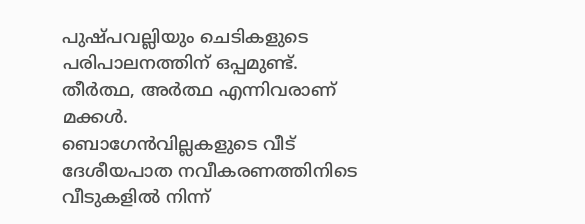പുഷ്പവല്ലിയും ചെടികളുടെ പരിപാലനത്തിന് ഒപ്പമുണ്ട്. തീർത്ഥ, അർത്ഥ എന്നിവരാണ് മക്കൾ.
ബൊഗേൻവില്ലകളുടെ വീട്
ദേശീയപാത നവീകരണത്തിനിടെ വീടുകളിൽ നിന്ന്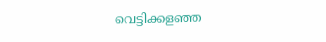വെട്ടിക്കളഞ്ഞ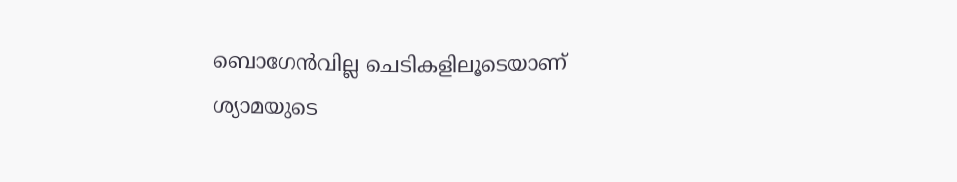ബൊഗേൻവില്ല ചെടികളിലൂടെയാണ് ശ്യാമയുടെ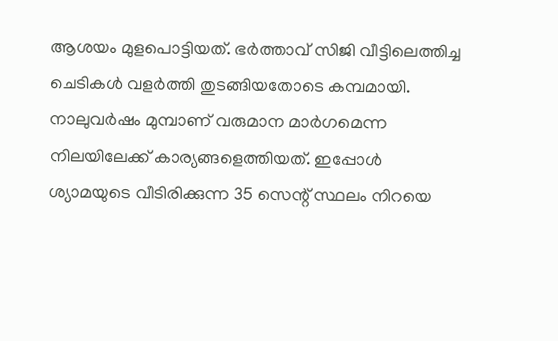ആശയം മുളപൊട്ടിയത്. ഭർത്താവ് സിജി വീട്ടിലെത്തിച്ച ചെടികൾ വളർത്തി തുടങ്ങിയതോടെ കമ്പമായി. നാലുവർഷം മുമ്പാണ് വരുമാന മാർഗമെന്ന നിലയിലേക്ക് കാര്യങ്ങളെത്തിയത്. ഇപ്പോൾ ശ്യാമയുടെ വീടിരിക്കുന്ന 35 സെന്റ് സ്ഥലം നിറയെ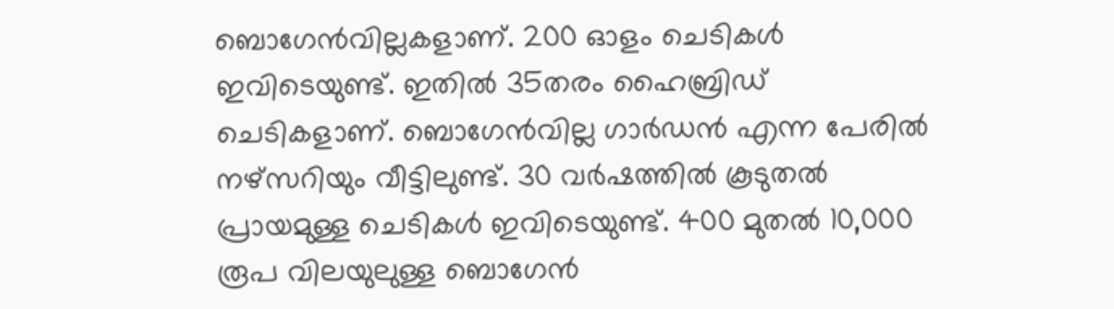ബൊഗേൻവില്ലകളാണ്. 200 ഓളം ചെടികൾ ഇവിടെയുണ്ട്. ഇതിൽ 35തരം ഹൈബ്രിഡ് ചെടികളാണ്. ബൊഗേൻവില്ല ഗാർഡൻ എന്ന പേരിൽ നഴ്സറിയും വീട്ടിലുണ്ട്. 30 വർഷത്തിൽ കൂടുതൽ പ്രായമുള്ള ചെടികൾ ഇവിടെയുണ്ട്. 400 മുതൽ 10,000 രൂപ വിലയുലുള്ള ബൊഗേൻ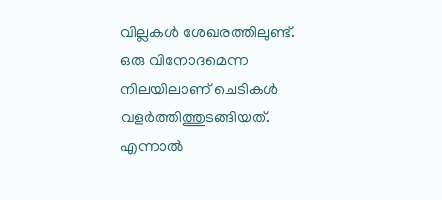വില്ലകൾ ശേഖരത്തിലുണ്ട്.
ഒരു വിനോദമെന്ന നിലയിലാണ് ചെടികൾ വളർത്തിത്തുടങ്ങിയത്. എന്നാൽ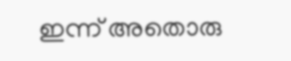ഇന്ന് അതൊരു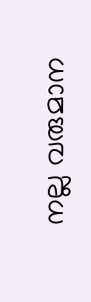നല്ല വരുമാന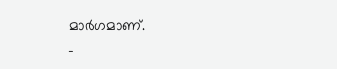മാർഗമാണ്.
-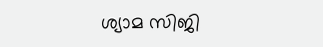ശ്യാമ സിജി